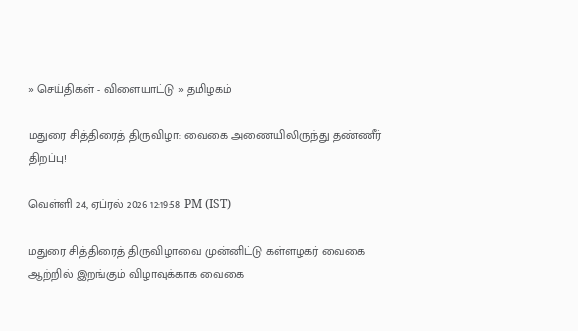» செய்திகள் - விளையாட்டு » தமிழகம்

மதுரை சித்திரைத் திருவிழா: வைகை அணையிலிருந்து தண்ணீர் திறப்பு!

வெள்ளி 24, ஏப்ரல் 2026 12:19:58 PM (IST)

மதுரை சித்திரைத் திருவிழாவை முன்னிட்டு கள்ளழகர் வைகை ஆற்றில் இறங்கும் விழாவுக்காக வைகை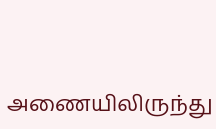அணையிலிருந்து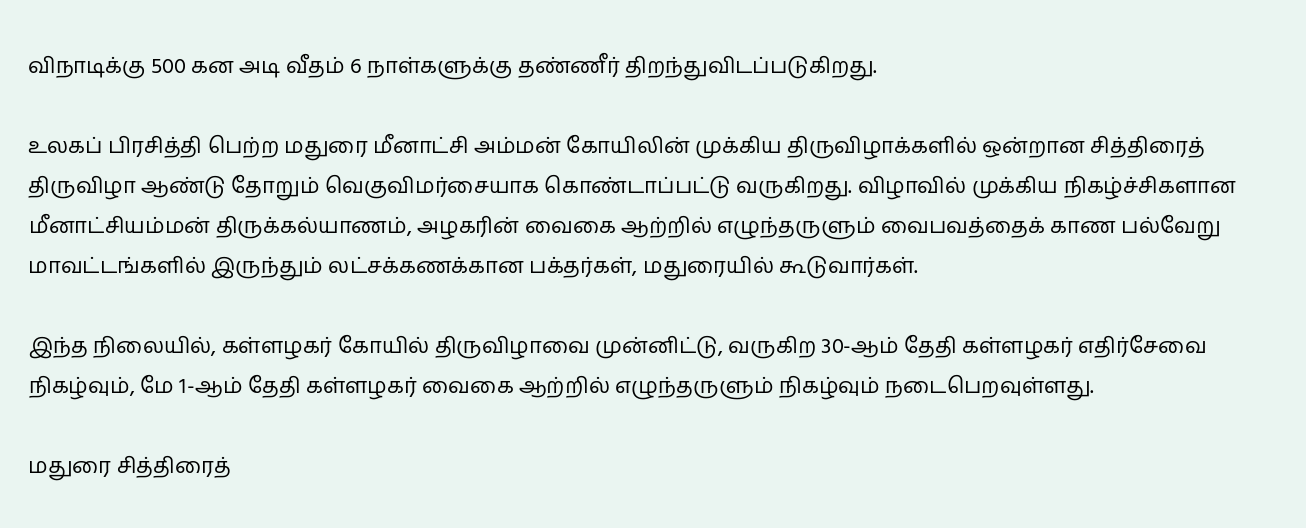விநாடிக்கு 500 கன அடி வீதம் 6 நாள்களுக்கு தண்ணீர் திறந்துவிடப்படுகிறது.

உலகப் பிரசித்தி பெற்ற மதுரை மீனாட்சி அம்மன் கோயிலின் முக்கிய திருவிழாக்களில் ஒன்றான சித்திரைத் திருவிழா ஆண்டு தோறும் வெகுவிமர்சையாக கொண்டாப்பட்டு வருகிறது. விழாவில் முக்கிய நிகழ்ச்சிகளான மீனாட்சியம்மன் திருக்கல்யாணம், அழகரின் வைகை ஆற்றில் எழுந்தருளும் வைபவத்தைக் காண பல்வேறு மாவட்டங்களில் இருந்தும் லட்சக்கணக்கான பக்தர்கள், மதுரையில் கூடுவார்கள்.

இந்த நிலையில், கள்ளழகர் கோயில் திருவிழாவை முன்னிட்டு, வருகிற 30-ஆம் தேதி கள்ளழகர் எதிர்சேவை நிகழ்வும், மே 1-ஆம் தேதி கள்ளழகர் வைகை ஆற்றில் எழுந்தருளும் நிகழ்வும் நடைபெறவுள்ளது.

மதுரை சித்திரைத்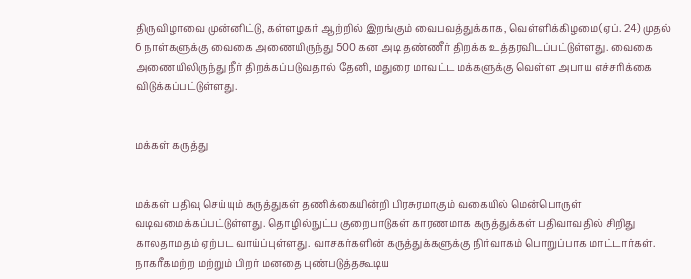திருவிழாவை முன்னிட்டு, கள்ளழகர் ஆற்றில் இறங்கும் வைபவத்துக்காக, வெள்ளிக்கிழமை(ஏப். 24) முதல் 6 நாள்களுக்கு வைகை அணையிருந்து 500 கன அடி தண்ணீர் திறக்க உத்தரவிடப்பட்டுள்ளது. வைகை அணையிலிருந்து நீர் திறக்கப்படுவதால் தேனி, மதுரை மாவட்ட மக்களுக்கு வெள்ள அபாய எச்சரிக்கை விடுக்கப்பட்டுள்ளது.


மக்கள் கருத்து


மக்கள் பதிவு செய்யும் கருத்துகள் தணிக்கையின்றி பிரசுரமாகும் வகையில் மென்பொருள் வடிவமைக்கப்பட்டுள்ளது. தொழில்நுட்ப குறைபாடுகள் காரணமாக கருத்துக்கள் பதிவாவதில் சிறிது காலதாமதம் ஏற்பட வாய்ப்புள்ளது. வாசகர்களின் கருத்துக்களுக்கு நிர்வாகம் பொறுப்பாக மாட்டார்கள். நாகரீகமற்ற மற்றும் பிறர் மனதை புண்படுத்தகூடிய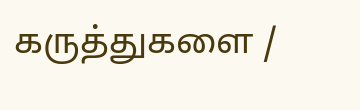கருத்துகளை /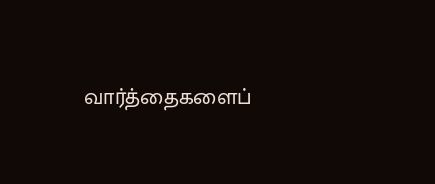வார்த்தைகளைப்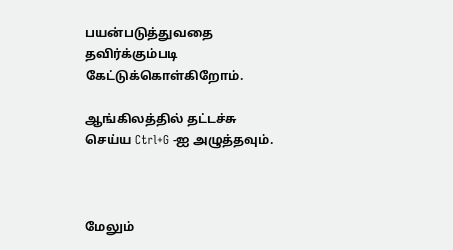பயன்படுத்துவதை தவிர்க்கும்படி கேட்டுக்கொள்கிறோம்.

ஆங்கிலத்தில் தட்டச்சு செய்ய Ctrl+G -ஐ அழுத்தவும்.



மேலும்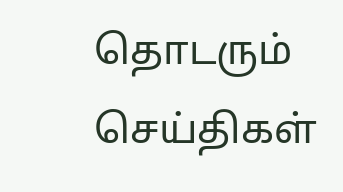தொடரும் செய்திகள்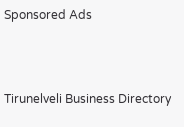Sponsored Ads



Tirunelveli Business Directory